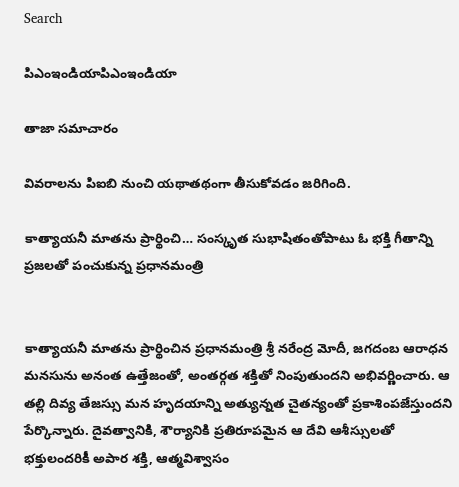Search

పిఎంఇండియాపిఎంఇండియా

తాజా స‌మాచారం

వివరాలను పిఐబి నుంచి యథాతథంగా తీసుకోవడం జరిగింది.

కాత్యాయనీ మాతను ప్రార్థించి… సంస్కృత సుభాషితంతోపాటు ఓ భక్తి గీతాన్ని ప్రజలతో పంచుకున్న ప్రధానమంత్రి


కాత్యాయనీ మాతను ప్రార్థించిన ప్రధానమంత్రి శ్రీ నరేంద్ర మోదీ, జగదంబ ఆరాధన మనసును అనంత ఉత్తేజంతో, అంతర్గత శక్తితో నింపుతుందని అభివర్ణించారు. ఆ తల్లి దివ్య తేజస్సు మన హృదయాన్ని అత్యున్నత చైతన్యంతో ప్రకాశింపజేస్తుందని పేర్కొన్నారు. దైవత్వానికి, శౌర్యానికి ప్రతిరూపమైన ఆ దేవి ఆశీస్సులతో భక్తులందరికీ అపార శక్తి, ఆత్మవిశ్వాసం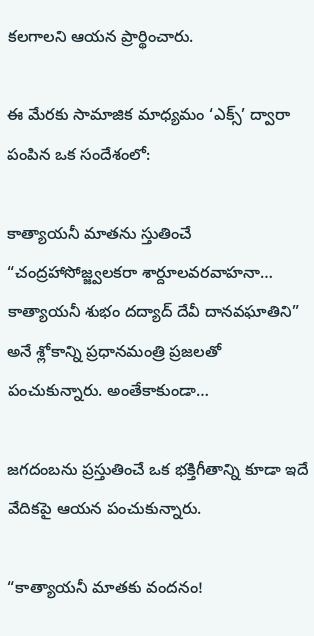కలగాలని ఆయన ప్రార్థించారు.

ఈ మేరకు సామాజిక మాధ్యమం ‘ఎక్స్‌’ ద్వారా పంపిన ఒక సందేశంలో:

కాత్యాయనీ మాతను స్తుతించే “చంద్రహాసోజ్జ్వలకరా శార్దూలవరవాహనా… కాత్యాయనీ శుభం దద్యాద్ దేవీ దానవఘాతిని” అనే శ్లోకాన్ని ప్రధానమంత్రి ప్రజలతో పంచుకున్నారు. అంతేకాకుండా…

జగదంబను ప్రస్తుతించే ఒక భక్తిగీతాన్ని కూడా ఇదే వేదికపై ఆయన పంచుకున్నారు.

“కాత్యాయనీ మాతకు వందనం!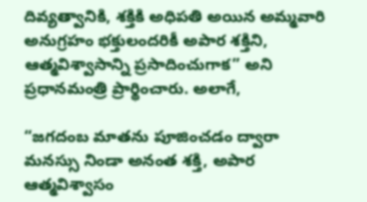దివ్యత్వానికి, శక్తికి అధిపతి అయిన అమ్మవారి అనుగ్రహం భక్తులందరికీ అపార శక్తిని, ఆత్మవిశ్వాసాన్ని ప్రసాదించుగాక” అని ప్రధానమంత్రి ప్రార్థించారు. అలాగే,

“జగదంబ మాతను పూజించడం ద్వారా మనస్సు నిండా అనంత శక్తి, అపార ఆత్మవిశ్వాసం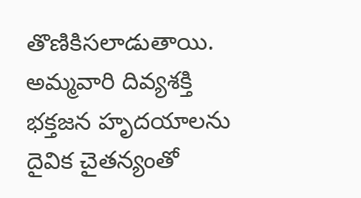తొణికిసలాడుతాయి. అమ్మవారి దివ్యశక్తి భక్తజన హృదయాలను దైవిక చైతన్యంతో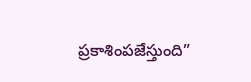ప్రకాశింపజేస్తుంది”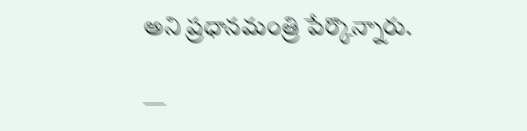అని ప్రధానమంత్రి పేర్కొన్నారు.

—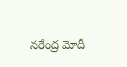నరేంద్ర మోదీ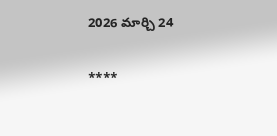2026 మార్చి 24

****